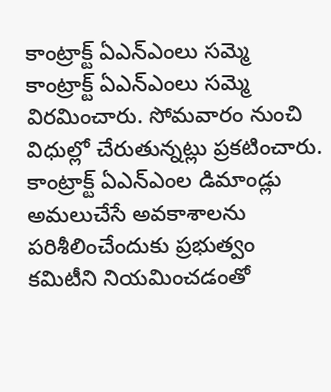కాంట్రాక్ట్ ఏఎన్ఎంలు సమ్మె
కాంట్రాక్ట్ ఏఎన్ఎంలు సమ్మె విరమించారు. సోమవారం నుంచి విధుల్లో చేరుతున్నట్లు ప్రకటించారు. కాంట్రాక్ట్ ఏఎన్ఎంల డిమాండ్లు అమలుచేసే అవకాశాలను పరిశీలించేందుకు ప్రభుత్వం కమిటీని నియమించడంతో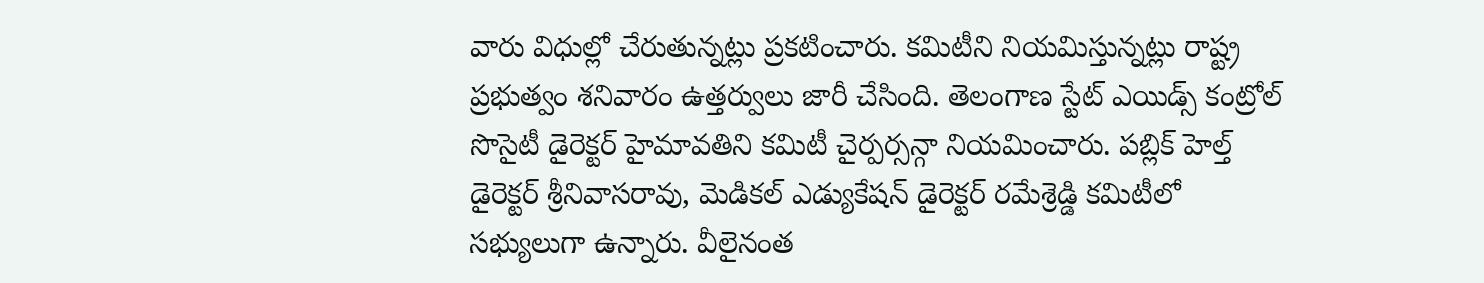వారు విధుల్లో చేరుతున్నట్లు ప్రకటించారు. కమిటీని నియమిస్తున్నట్లు రాష్ట్ర ప్రభుత్వం శనివారం ఉత్తర్వులు జారీ చేసింది. తెలంగాణ స్టేట్ ఎయిడ్స్ కంట్రోల్ సొసైటీ డైరెక్టర్ హైమావతిని కమిటీ చైర్పర్సన్గా నియమించారు. పబ్లిక్ హెల్త్ డైరెక్టర్ శ్రీనివాసరావు, మెడికల్ ఎడ్యుకేషన్ డైరెక్టర్ రమేశ్రెడ్డి కమిటీలో సభ్యులుగా ఉన్నారు. వీలైనంత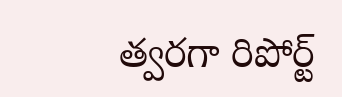త్వరగా రిపోర్ట్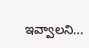ఇవ్వాలని…